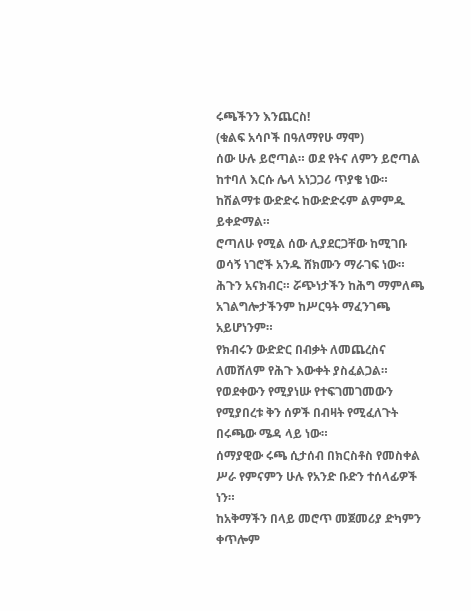ሩጫችንን እንጨርስ!
(ቁልፍ አሳቦች በዓለማየሁ ማሞ)
ሰው ሁሉ ይሮጣል። ወደ የትና ለምን ይሮጣል ከተባለ እርሱ ሌላ አነጋጋሪ ጥያቄ ነው።
ከሽልማቱ ውድድሩ ከውድድሩም ልምምዱ ይቀድማል።
ሮጣለሁ የሚል ሰው ሊያደርጋቸው ከሚገቡ ወሳኝ ነገሮች አንዱ ሸክሙን ማራገፍ ነው።
ሕጉን አናክብር። ሯጭነታችን ከሕግ ማምለጫ አገልግሎታችንም ከሥርዓት ማፈንገጫ አይሆነንም።
የክብሩን ውድድር በብቃት ለመጨረስና ለመሸለም የሕጉ እውቀት ያስፈልጋል።
የወደቀውን የሚያነሡ የተፍገመገመውን የሚያበረቱ ቅን ሰዎች በብዛት የሚፈለጉት በሩጫው ሜዳ ላይ ነው።
ሰማያዊው ሩጫ ሲታሰብ በክርስቶስ የመስቀል ሥራ የምናምን ሁሉ የአንድ ቡድን ተሰላፊዎች ነን።
ከአቅማችን በላይ መሮጥ መጀመሪያ ድካምን ቀጥሎም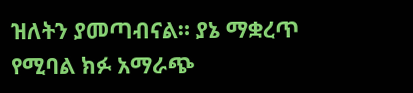ዝለትን ያመጣብናል። ያኔ ማቋረጥ የሚባል ክፉ አማራጭ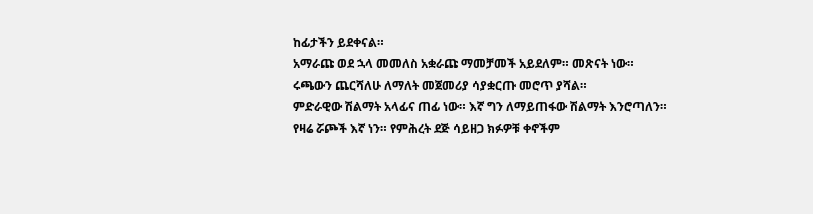ከፊታችን ይደቀናል።
አማራጩ ወደ ኋላ መመለስ አቋራጩ ማመቻመች አይደለም። መጽናት ነው።
ሩጫውን ጨርሻለሁ ለማለት መጀመሪያ ሳያቋርጡ መሮጥ ያሻል።
ምድራዊው ሽልማት አላፊና ጠፊ ነው። እኛ ግን ለማይጠፋው ሽልማት እንሮጣለን።
የዛሬ ሯጮች እኛ ነን። የምሕረት ደጅ ሳይዘጋ ክፉዎቹ ቀኖችም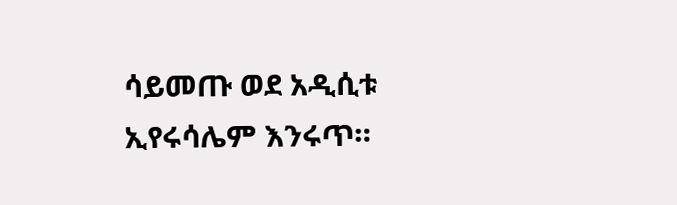ሳይመጡ ወደ አዲሲቱ ኢየሩሳሌም እንሩጥ።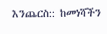እንጨርስ:: ከመነሻችን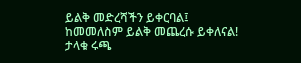ይልቅ መድረሻችን ይቀርባል፤
ከመመለስም ይልቅ መጨረሱ ይቀለናል!
ታላቁ ሩጫ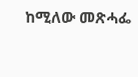ከሚለው መጽሓፌ